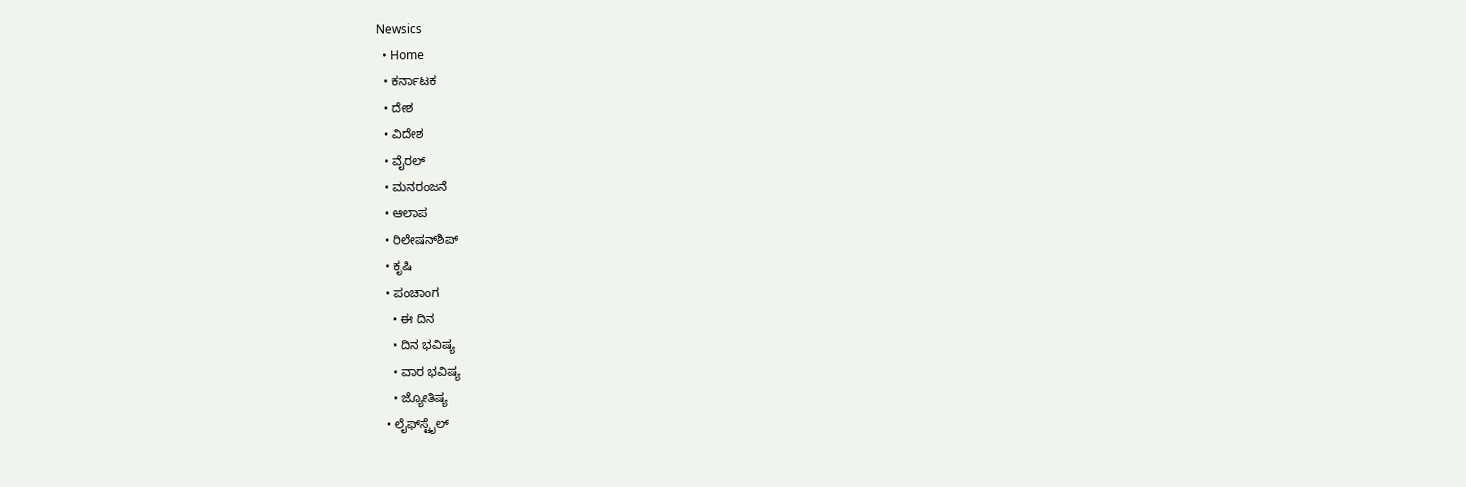Newsics
  • Home
  • ಕರ್ನಾಟಕ
  • ದೇಶ
  • ವಿದೇಶ
  • ವೈರಲ್
  • ಮನರಂಜನೆ
  • ಆಲಾಪ
  • ರಿಲೇಷನ್‌ಶಿಪ್
  • ಕೃಷಿ
  • ಪಂಚಾಂಗ
    • ಈ ದಿನ
    • ದಿನ ಭವಿಷ್ಯ
    • ವಾರ ಭವಿಷ್ಯ
    • ಜ್ಯೋತಿಷ್ಯ
  • ಲೈಫ್‌ಸ್ಟೈಲ್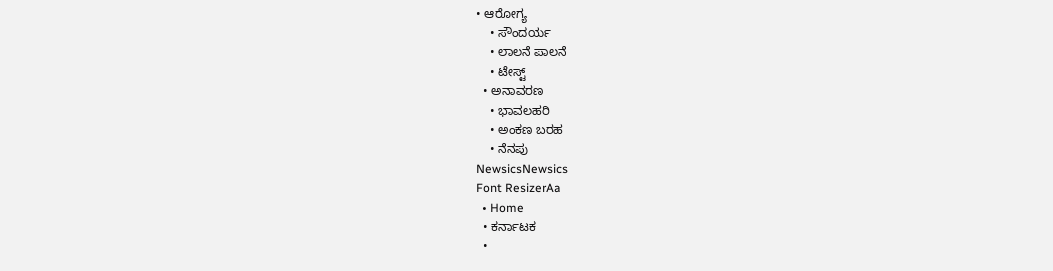• ಆರೋಗ್ಯ
    • ಸೌಂದರ್ಯ
    • ಲಾಲನೆ ಪಾಲನೆ
    • ಟೇಸ್ಟ್
  • ಅನಾವರಣ
    • ಭಾವಲಹರಿ
    • ಅಂಕಣ ಬರಹ
    • ನೆನಪು
NewsicsNewsics
Font ResizerAa
  • Home
  • ಕರ್ನಾಟಕ
  •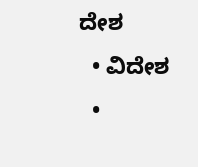ದೇಶ
  • ವಿದೇಶ
  •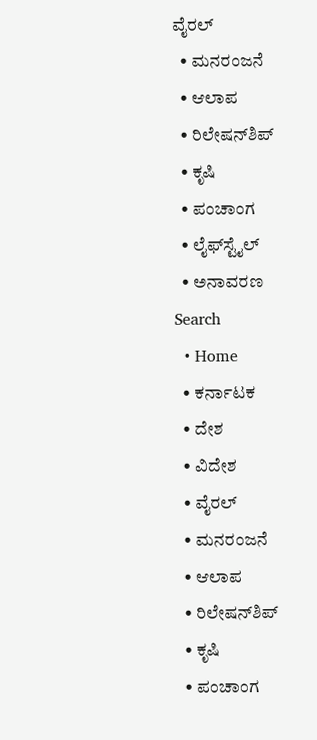ವೈರಲ್
  • ಮನರಂಜನೆ
  • ಆಲಾಪ
  • ರಿಲೇಷನ್‌ಶಿಪ್
  • ಕೃಷಿ
  • ಪಂಚಾಂಗ
  • ಲೈಫ್‌ಸ್ಟೈಲ್
  • ಅನಾವರಣ
Search
  • Home
  • ಕರ್ನಾಟಕ
  • ದೇಶ
  • ವಿದೇಶ
  • ವೈರಲ್
  • ಮನರಂಜನೆ
  • ಆಲಾಪ
  • ರಿಲೇಷನ್‌ಶಿಪ್
  • ಕೃಷಿ
  • ಪಂಚಾಂಗ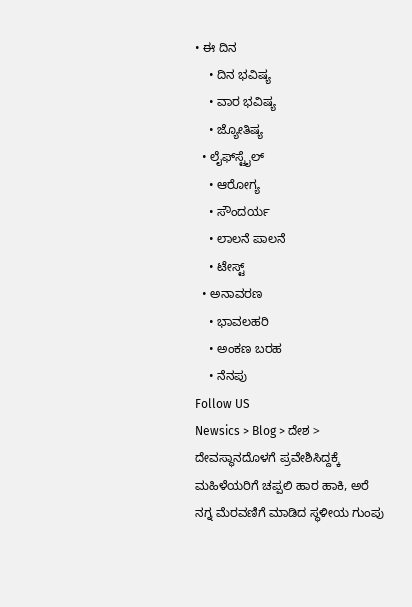• ಈ ದಿನ
    • ದಿನ ಭವಿಷ್ಯ
    • ವಾರ ಭವಿಷ್ಯ
    • ಜ್ಯೋತಿಷ್ಯ
  • ಲೈಫ್‌ಸ್ಟೈಲ್
    • ಆರೋಗ್ಯ
    • ಸೌಂದರ್ಯ
    • ಲಾಲನೆ ಪಾಲನೆ
    • ಟೇಸ್ಟ್
  • ಅನಾವರಣ
    • ಭಾವಲಹರಿ
    • ಅಂಕಣ ಬರಹ
    • ನೆನಪು
Follow US
Newsics > Blog > ದೇಶ > ದೇವಸ್ಥಾನದೊಳಗೆ ಪ್ರವೇಶಿಸಿದ್ದಕ್ಕೆ ಮಹಿಳೆಯರಿಗೆ ಚಪ್ಪಲಿ ಹಾರ ಹಾಕಿ, ಅರೆ ನಗ್ನ ಮೆರವಣಿಗೆ ಮಾಡಿದ ಸ್ಥಳೀಯ ಗುಂಪು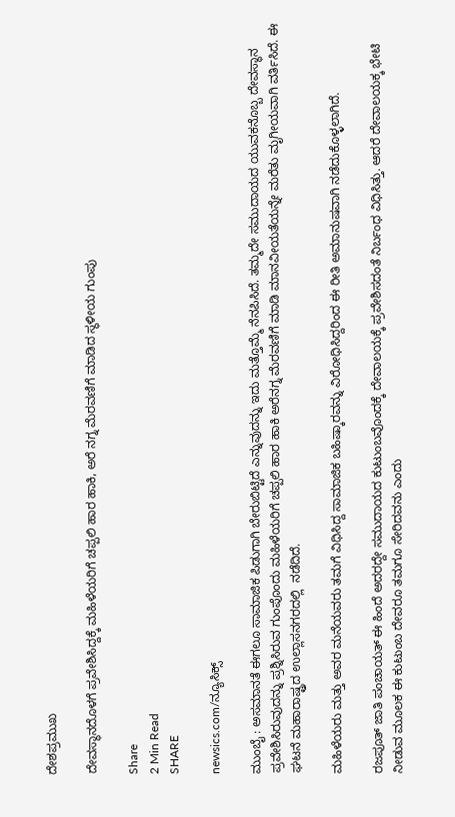ದೇಶಪ್ರಮುಖ

ದೇವಸ್ಥಾನದೊಳಗೆ ಪ್ರವೇಶಿಸಿದ್ದಕ್ಕೆ ಮಹಿಳೆಯರಿಗೆ ಚಪ್ಪಲಿ ಹಾರ ಹಾಕಿ, ಅರೆ ನಗ್ನ ಮೆರವಣಿಗೆ ಮಾಡಿದ ಸ್ಥಳೀಯ ಗುಂಪು

Share
2 Min Read
SHARE

newsics.com/ನ್ಯೂಸಿಕ್ಸ್

ಮುಂಬೈ : ಅಸಮಾನತೆ ಈಗಲೂ ಸಾಮಾಜಿಕ ಪಿಡುಗಾಗಿ ಬೇರುಬಿಟ್ಟಿದೆ ಎನ್ನುವುದನ್ನು ಇದು ಮತ್ತೊಮ್ಮೆ ನೆನಪಿಸಿದೆ. ತಮ್ಮದೇ ಸಮುದಾಯದ ಯುವಕನೊಬ್ಬ ದೇವಸ್ಥಾನ ಪ್ರವೇಶಿಸಿರುವುದನ್ನು ಪ್ರಶ್ನಿಸಿರುವ ಗುಂಪೊಂದು ಮಹಿಳೆಯರಿಗೆ ಚಪ್ಪಲಿ ಹಾರ ಹಾಕಿ ಅರೆನಗ್ನ ಮೆರವಣಿಗೆ ಮಾಡಿ ಮಾನವೀಯತೆಯನ್ನೇ ಮರೆತು ಮೃಗೀಯವಾಗಿ ವರ್ತಿಸಿದೆ. ಈ ಘಟನೆ ಮಹಾರಾಷ್ಟ್ರದ ಉಲ್ಲಾಸನಗರದಲ್ಲಿ  ನಡೆದಿದೆ.

ಮಹಿಳೆಯರು ಮತ್ತು ಅವರ ಮನೆಯವರು ತಮಗೆ ವಿಧಿಸಿದ್ದ ಸಾಮಾಜಿಕ ಬಹಿಷ್ಕಾರವನ್ನು ವಿರೋಧಿಸಿದ್ದರಿಂದ ಈ ರೀತಿ ಅಮಾನುಷವಾಗಿ ನಡೆದುಕೊಳ್ಳಲಾಗಿದೆ.

ರಜಪೂತ್‌ ಜಾತಿ ಪಂಚಾಯತ್‌ ಈ ಹಿಂದೆ ಅದರದ್ದೇ ಸಮುದಾಯದ ಕುಟುಂಬವೊಂದಕ್ಕೆ ದೇವಾಲಯಕ್ಕೆ ಪ್ರವೇಶಿಸದಂತೆ ನಿರ್ಬಂಧ ವಿಧಿಸಿತ್ತು. ಆದರೆ ದೇವಾಲಯಕ್ಕ ಭೇಟಿ ನೀಡುವ ಮೂಲಕ ಈ ಕುಟುಂಬ ದೇವರೂ ತಮಗೂ ಸೇರಿದವನು ಎಂದು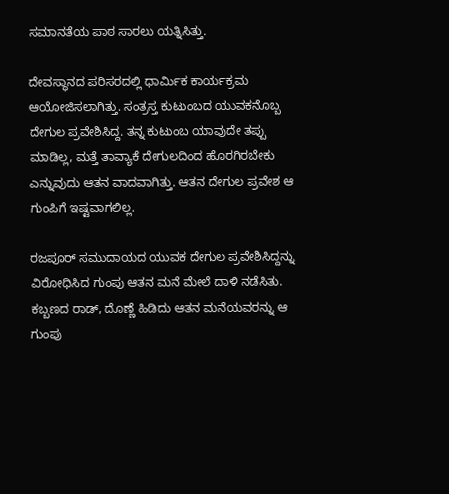ಸಮಾನತೆಯ ಪಾಠ ಸಾರಲು ಯತ್ನಿಸಿತ್ತು.

ದೇವಸ್ಥಾನದ ಪರಿಸರದಲ್ಲಿ ಧಾರ್ಮಿಕ ಕಾರ್ಯಕ್ರಮ ಆಯೋಜಿಸಲಾಗಿತ್ತು. ಸಂತ್ರಸ್ತ ಕುಟುಂಬದ ಯುವಕನೊಬ್ಬ ದೇಗುಲ ಪ್ರವೇಶಿಸಿದ್ದ. ತನ್ನ ಕುಟುಂಬ ಯಾವುದೇ ತಪ್ಪು ಮಾಡಿಲ್ಲ, ಮತ್ತೆ ತಾವ್ಯಾಕೆ ದೇಗುಲದಿಂದ ಹೊರಗಿರಬೇಕು ಎನ್ನುವುದು ಆತನ ವಾದವಾಗಿತ್ತು. ಆತನ ದೇಗುಲ ಪ್ರವೇಶ ಆ ಗುಂಪಿಗೆ ಇಷ್ಟವಾಗಲಿಲ್ಲ.

ರಜಪೂರ್‌ ಸಮುದಾಯದ ಯುವಕ ದೇಗುಲ ಪ್ರವೇಶಿಸಿದ್ದನ್ನು ವಿರೋಧಿಸಿದ ಗುಂಪು ಆತನ ಮನೆ ಮೇಲೆ ದಾಳಿ ನಡೆಸಿತು. ಕಬ್ಬಣದ ರಾಡ್‌, ದೊಣ್ಣೆ ಹಿಡಿದು ಆತನ ಮನೆಯವರನ್ನು ಆ ಗುಂಪು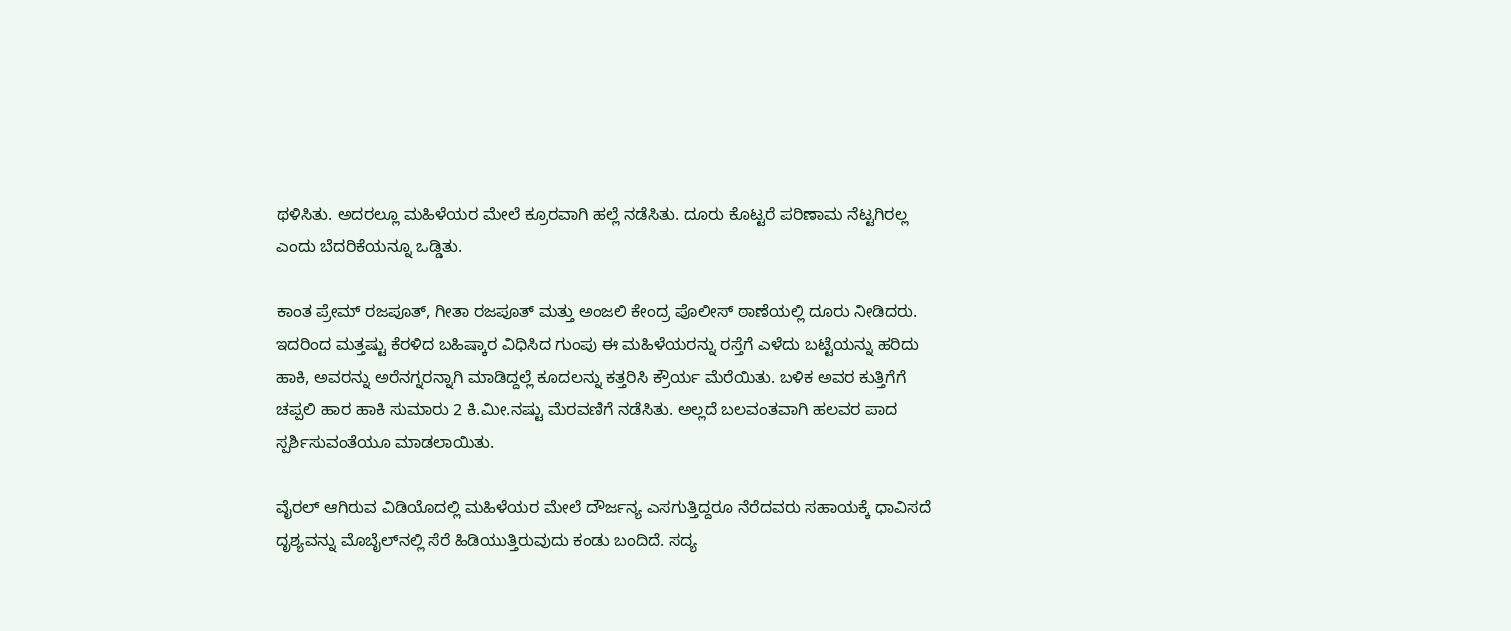ಥಳಿಸಿತು. ಅದರಲ್ಲೂ ಮಹಿಳೆಯರ ಮೇಲೆ ಕ್ರೂರವಾಗಿ ಹಲ್ಲೆ ನಡೆಸಿತು. ದೂರು ಕೊಟ್ಟರೆ ಪರಿಣಾಮ ನೆಟ್ಟಗಿರಲ್ಲ ಎಂದು ಬೆದರಿಕೆಯನ್ನೂ ಒಡ್ಡಿತು.

ಕಾಂತ ಪ್ರೇಮ್‌ ರಜಪೂತ್‌, ಗೀತಾ ರಜಪೂತ್‌ ಮತ್ತು ಅಂಜಲಿ ಕೇಂದ್ರ ಪೊಲೀಸ್‌ ಠಾಣೆಯಲ್ಲಿ ದೂರು ನೀಡಿದರು. ಇದರಿಂದ ಮತ್ತಷ್ಟು ಕೆರಳಿದ ಬಹಿಷ್ಕಾರ ವಿಧಿಸಿದ ಗುಂಪು ಈ ಮಹಿಳೆಯರನ್ನು ರಸ್ತೆಗೆ ಎಳೆದು ಬಟ್ಟೆಯನ್ನು ಹರಿದು ಹಾಕಿ, ಅವರನ್ನು ಅರೆನಗ್ನರನ್ನಾಗಿ ಮಾಡಿದ್ದಲ್ಲೆ ಕೂದಲನ್ನು ಕತ್ತರಿಸಿ ಕ್ರೌರ್ಯ ಮೆರೆಯಿತು. ಬಳಿಕ ಅವರ ಕುತ್ತಿಗೆಗೆ ಚಪ್ಪಲಿ ಹಾರ ಹಾಕಿ ಸುಮಾರು 2 ಕಿ.ಮೀ.ನಷ್ಟು ಮೆರವಣಿಗೆ ನಡೆಸಿತು. ಅಲ್ಲದೆ ಬಲವಂತವಾಗಿ ಹಲವರ ಪಾದ ಸ್ಪರ್ಶಿಸುವಂತೆಯೂ ಮಾಡಲಾಯಿತು.

ವೈರಲ್‌ ಆಗಿರುವ ವಿಡಿಯೊದಲ್ಲಿ ಮಹಿಳೆಯರ ಮೇಲೆ ದೌರ್ಜನ್ಯ ಎಸಗುತ್ತಿದ್ದರೂ ನೆರೆದವರು ಸಹಾಯಕ್ಕೆ ಧಾವಿಸದೆ ದೃಶ್ಯವನ್ನು ಮೊಬೈಲ್‌ನಲ್ಲಿ ಸೆರೆ ಹಿಡಿಯುತ್ತಿರುವುದು ಕಂಡು ಬಂದಿದೆ. ಸದ್ಯ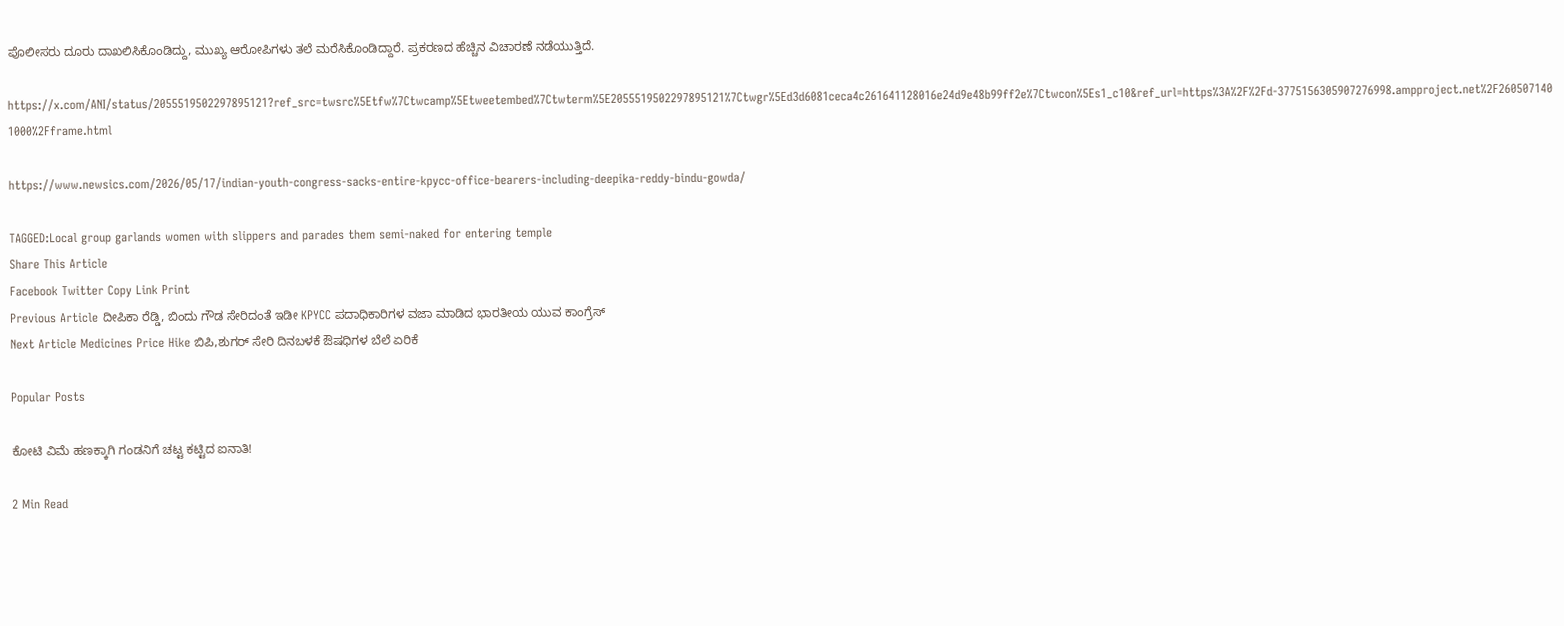ಪೊಲೀಸರು ದೂರು ದಾಖಲಿಸಿಕೊಂಡಿದ್ದು, ಮುಖ್ಯ ಆರೋಪಿಗಳು ತಲೆ ಮರೆಸಿಕೊಂಡಿದ್ದಾರೆ. ಪ್ರಕರಣದ ಹೆಚ್ಚಿನ ವಿಚಾರಣೆ ನಡೆಯುತ್ತಿದೆ.

https://x.com/ANI/status/2055519502297895121?ref_src=twsrc%5Etfw%7Ctwcamp%5Etweetembed%7Ctwterm%5E2055519502297895121%7Ctwgr%5Ed3d6081ceca4c261641128016e24d9e48b99ff2e%7Ctwcon%5Es1_c10&ref_url=https%3A%2F%2Fd-3775156305907276998.ampproject.net%2F2605071401000%2Fframe.html

https://www.newsics.com/2026/05/17/indian-youth-congress-sacks-entire-kpycc-office-bearers-including-deepika-reddy-bindu-gowda/

TAGGED:Local group garlands women with slippers and parades them semi-naked for entering temple
Share This Article
Facebook Twitter Copy Link Print
Previous Article ದೀಪಿಕಾ ರೆಡ್ಡಿ, ಬಿಂದು ಗೌಡ ಸೇರಿದಂತೆ ಇಡೀ KPYCC ಪದಾಧಿಕಾರಿಗಳ ವಜಾ ಮಾಡಿದ ಭಾರತೀಯ ಯುವ ಕಾಂಗ್ರೆಸ್‌
Next Article Medicines Price Hike ಬಿಪಿ,ಶುಗರ್ ಸೇರಿ ದಿನಬಳಕೆ ಔಷಧಿಗಳ ಬೆಲೆ ಏರಿಕೆ

Popular Posts

ಕೋಟಿ ವಿಮೆ ಹಣಕ್ಕಾಗಿ ಗಂಡನಿಗೆ ಚಟ್ಟ ಕಟ್ಟಿದ ಐನಾತಿ!

2 Min Read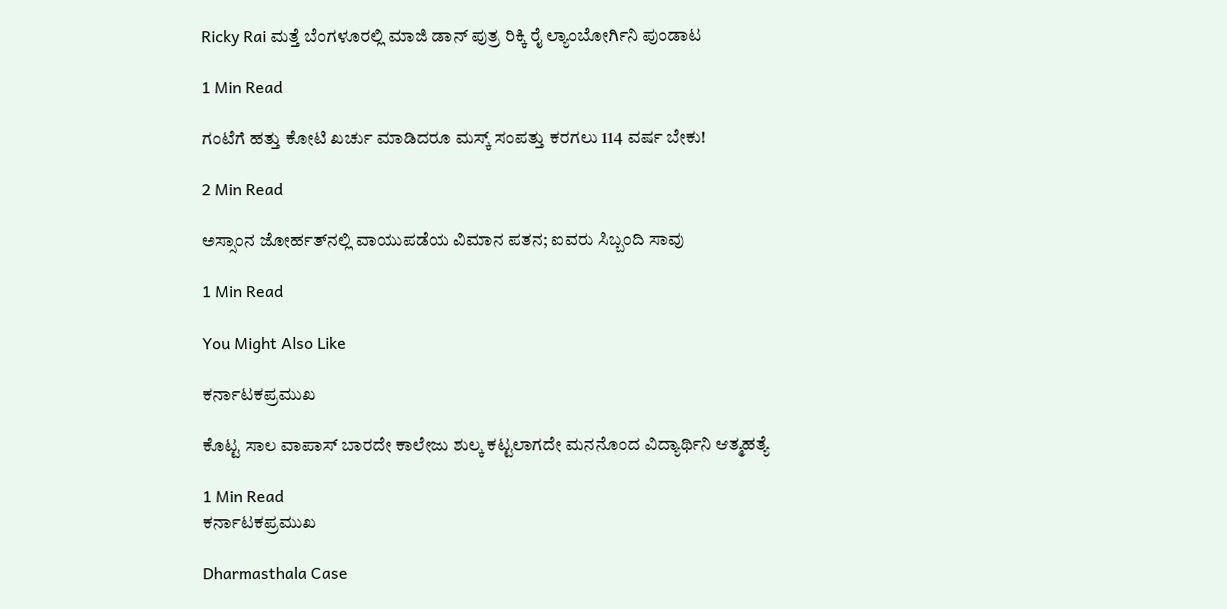Ricky Rai ಮತ್ತೆ ಬೆಂಗಳೂರಲ್ಲಿ ಮಾಜಿ ಡಾನ್ ಪುತ್ರ ರಿಕ್ಕಿ ರೈ ಲ್ಯಾಂಬೋರ್ಗಿನಿ ಪುಂಡಾಟ

1 Min Read

ಗಂಟೆಗೆ ಹತ್ತು‌ ಕೋಟಿ‌ ಖರ್ಚು‌ ಮಾಡಿದರೂ ಮಸ್ಕ್ ಸಂಪತ್ತು ಕರಗಲು 114 ವರ್ಷ ಬೇಕು!

2 Min Read

ಅಸ್ಸಾಂನ ಜೋರ್ಹತ್‌ನಲ್ಲಿ ವಾಯುಪಡೆಯ ವಿಮಾನ ಪತನ; ಐವರು ಸಿಬ್ಬಂದಿ ಸಾವು

1 Min Read

You Might Also Like

ಕರ್ನಾಟಕಪ್ರಮುಖ

ಕೊಟ್ಟ ಸಾಲ ವಾಪಾಸ್ ಬಾರದೇ ಕಾಲೇಜು ಶುಲ್ಕ ಕಟ್ಟಲಾಗದೇ ಮನನೊಂದ ವಿದ್ಯಾರ್ಥಿನಿ ಆತ್ಮಹತ್ಯೆ

1 Min Read
ಕರ್ನಾಟಕಪ್ರಮುಖ

Dharmasthala Case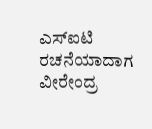ಎಸ್ಐಟಿ ರಚನೆಯಾದಾಗ ವೀರೇಂದ್ರ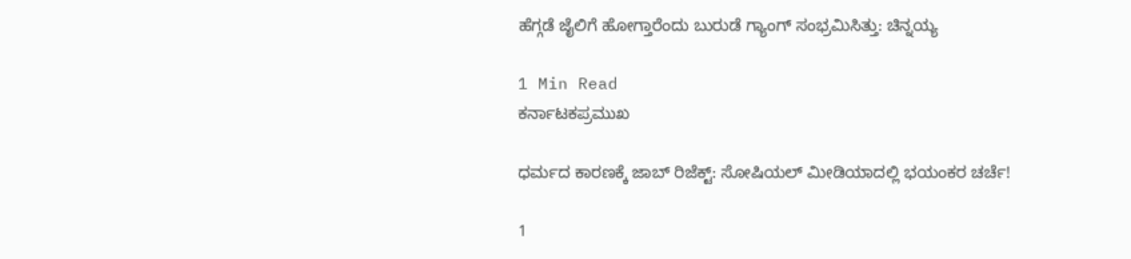ಹೆಗ್ಗಡೆ ಜೈಲಿಗೆ ಹೋಗ್ತಾರೆಂದು ಬುರುಡೆ ಗ್ಯಾಂಗ್ ಸಂಭ್ರಮಿಸಿತ್ತು: ಚಿನ್ನಯ್ಯ

1 Min Read
ಕರ್ನಾಟಕಪ್ರಮುಖ

ಧರ್ಮದ ಕಾರಣಕ್ಕೆ ಜಾಬ್ ರಿಜೆಕ್ಟ್: ಸೋಷಿಯಲ್ ಮೀಡಿಯಾದಲ್ಲಿ ಭಯಂಕರ ಚರ್ಚೆ!

1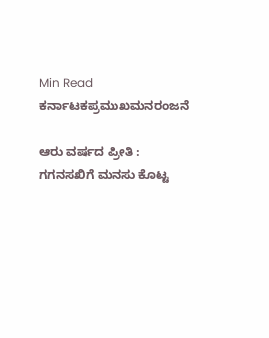Min Read
ಕರ್ನಾಟಕಪ್ರಮುಖಮನರಂಜನೆ

ಆರು ವರ್ಷದ ಪ್ರೀತಿ : ಗಗನಸಖಿಗೆ ಮನಸು ಕೊಟ್ಟ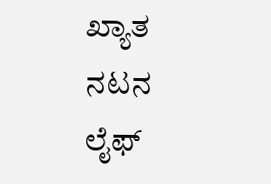ಖ್ಯಾತ ನಟನ ಲೈಫ್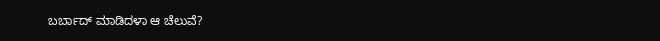ಬರ್ಬಾದ್ ಮಾಡಿದಳಾ ಆ ಚೆಲುವೆ?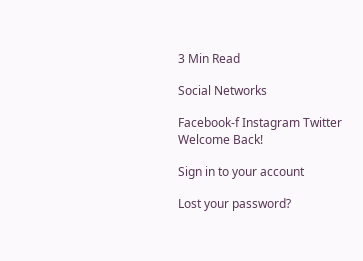3 Min Read

Social Networks

Facebook-f Instagram Twitter
Welcome Back!

Sign in to your account

Lost your password?